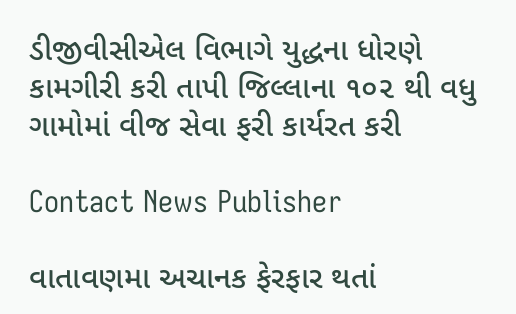ડીજીવીસીએલ વિભાગે યુદ્ધના ધોરણે કામગીરી કરી તાપી જિલ્લાના ૧૦૨ થી વધુ ગામોમાં વીજ સેવા ફરી કાર્યરત કરી

Contact News Publisher

વાતાવણમા અચાનક ફેરફાર થતાં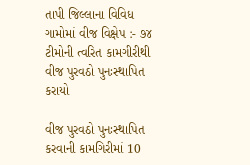તાપી જિલ્લાના વિવિધ ગામોમાં વીજ વિક્ષેપ :- ૭૪ ટીમોની ત્વરિત કામગીરીથી વીજ પુરવઠો પુનઃસ્થાપિત કરાયો

વીજ પુરવઠો પુનઃસ્થાપિત કરવાની કામગિરીમાં 10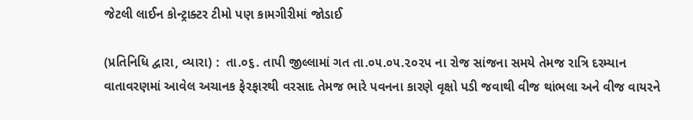જેટલી લાઈન કોન્ટ્રાક્ટર ટીમો પણ કામગીરીમાં જોડાઈ

(પ્રતિનિધિ દ્વારા, વ્યારા) :  તા.૦૬. તાપી જીલ્લામાં ગત તા.૦૫.૦૫.૨૦૨પ ના રોજ સાંજના સમયે તેમજ રાત્રિ દરમ્યાન વાતાવરણમાં આવેલ અચાનક ફેરફારથી વરસાદ તેમજ ભારે પવનના કારણે વૃક્ષો પડી જવાથી વીજ થાંભલા અને વીજ વાયરને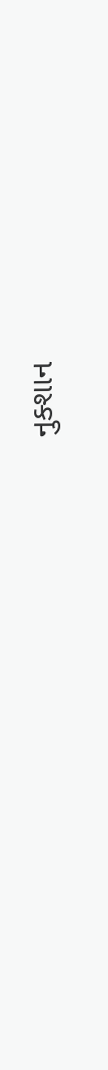નુક્શાન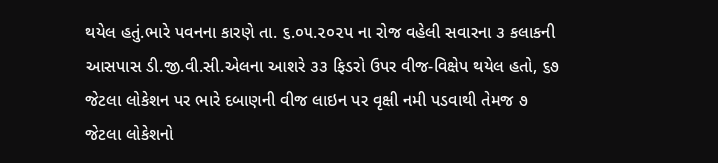થયેલ હતું.ભારે પવનના કારણે તા. ૬.૦૫.૨૦૨પ ના રોજ વહેલી સવારના ૩ કલાકની આસપાસ ડી.જી.વી.સી.એલના આશરે ૩૩ ફિડરો ઉપર વીજ-વિક્ષેપ થયેલ હતો, ૬૭ જેટલા લોકેશન પર ભારે દબાણની વીજ લાઇન પર વૃક્ષી નમી પડવાથી તેમજ ૭ જેટલા લોકેશનો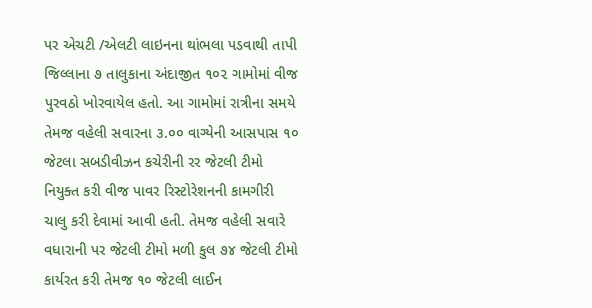પર એચટી /એલટી લાઇનના થાંભલા પડવાથી તાપી જિલ્લાના ૭ તાલુકાના અંદાજીત ૧૦૨ ગામોમાં વીજ પુરવઠો ખોરવાયેલ હતો. આ ગામોમાં રાત્રીના સમયે તેમજ વહેલી સવારના ૩.૦૦ વાગ્યેની આસપાસ ૧૦ જેટલા સબડીવીઝન કચેરીની રર જેટલી ટીમો નિયુક્ત કરી વીજ પાવર રિસ્ટોરેશનની કામગીરી ચાલુ કરી દેવામાં આવી હતી. તેમજ વહેલી સવારે વધારાની પર જેટલી ટીમો મળી કુલ ૭૪ જેટલી ટીમો કાર્યરત કરી તેમજ ૧૦ જેટલી લાઈન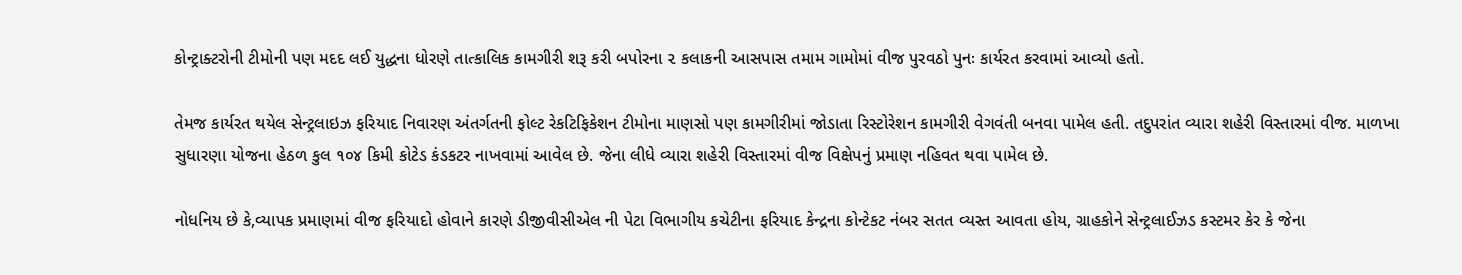કોન્ટ્રાક્ટરોની ટીમોની પણ મદદ લઈ યુદ્ધના ધોરણે તાત્કાલિક કામગીરી શરૂ કરી બપોરના ૨ કલાકની આસપાસ તમામ ગામોમાં વીજ પુરવઠો પુનઃ કાર્યરત કરવામાં આવ્યો હતો.

તેમજ કાર્યરત થયેલ સેન્ટ્રલાઇઝ ફરિયાદ નિવારણ અંતર્ગતની ફોલ્ટ રેકટિફિકેશન ટીમોના માણસો પણ કામગીરીમાં જોડાતા રિસ્ટોરેશન કામગીરી વેગવંતી બનવા પામેલ હતી. તદુપરાંત વ્યારા શહેરી વિસ્તારમાં વીજ. માળખા સુધારણા યોજના હેઠળ કુલ ૧૦૪ કિમી કોટેડ કંડકટર નાખવામાં આવેલ છે. જેના લીધે વ્યારા શહેરી વિસ્તારમાં વીજ વિક્ષેપનું પ્રમાણ નહિવત થવા પામેલ છે.

નોધનિય છે કે,વ્યાપક પ્રમાણમાં વીજ ફરિયાદો હોવાને કારણે ડીજીવીસીએલ ની પેટા વિભાગીય કચેટીના ફરિયાદ કેન્દ્રના કોન્ટેકટ નંબર સતત વ્યસ્ત આવતા હોય, ગ્રાહકોને સેન્ટ્રલાઈઝડ કસ્ટમર કેર કે જેના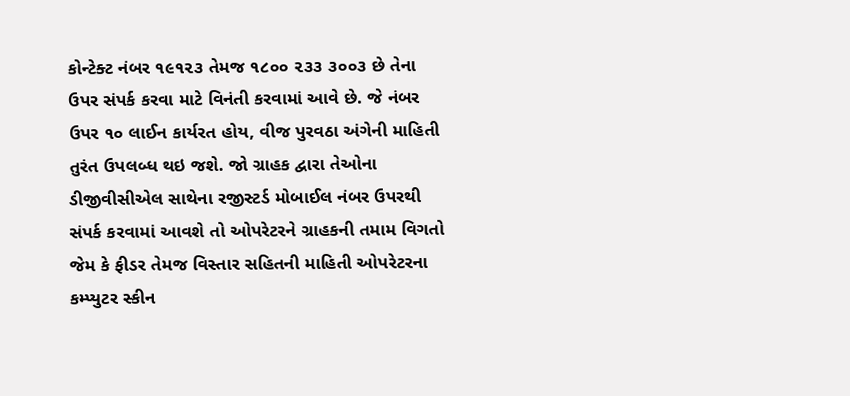કોન્ટેક્ટ નંબર ૧૯૧૨૩ તેમજ ૧૮૦૦ ૨૩૩ ૩૦૦૩ છે તેના ઉપર સંપર્ક કરવા માટે વિનંતી કરવામાં આવે છે. જે નંબર ઉપર ૧૦ લાઈન કાર્યરત હોય, વીજ પુરવઠા અંગેની માહિતી તુરંત ઉપલબ્ધ થઇ જશે. જો ગ્રાહક દ્વારા તેઓના ડીજીવીસીએલ સાથેના રજીસ્ટર્ડ મોબાઈલ નંબર ઉપરથી સંપર્ક કરવામાં આવશે તો ઓપરેટરને ગ્રાહકની તમામ વિગતો જેમ કે ફીડર તેમજ વિસ્તાર સહિતની માહિતી ઓપરેટરના કમ્પ્યુટર સ્કીન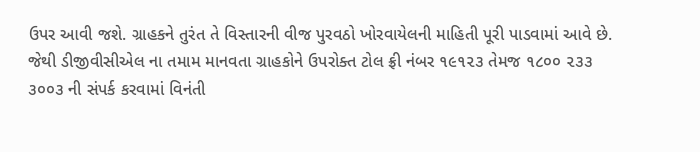ઉપર આવી જશે. ગ્રાહકને તુરંત તે વિસ્તારની વીજ પુરવઠો ખોરવાયેલની માહિતી પૂરી પાડવામાં આવે છે. જેથી ડીજીવીસીએલ ના તમામ માનવતા ગ્રાહકોને ઉપરોક્ત ટોલ ફ્રી નંબર ૧૯૧૨૩ તેમજ ૧૮૦૦ ૨૩૩ ૩૦૦૩ ની સંપર્ક કરવામાં વિનંતી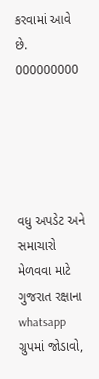કરવામાં આવે છે.
000000000





વધુ અપડેટ અને સમાચારો મેળવવા માટે ગુજરાત રક્ષાના whatsapp ગ્રુપમાં જોડાવો,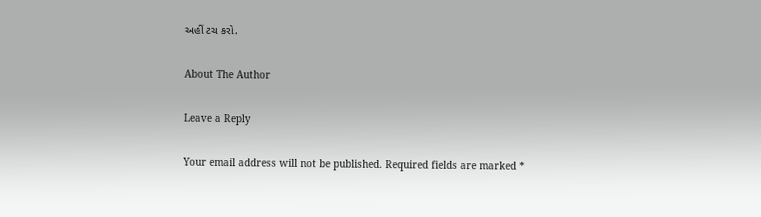અહીં ટચ કરો.

About The Author

Leave a Reply

Your email address will not be published. Required fields are marked *